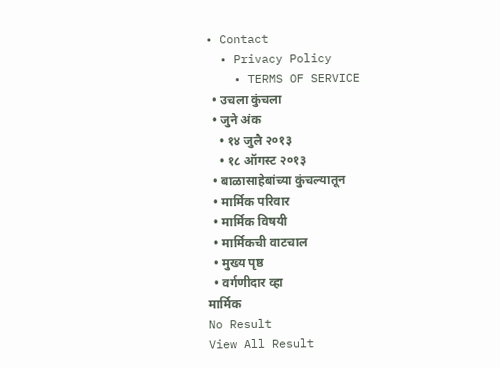• Contact
  • Privacy Policy
    • TERMS OF SERVICE
  • उचला कुंचला
  • जुने अंक
    • १४ जुलै २०१३
    • १८ ऑगस्ट २०१३
  • बाळासाहेबांच्या कुंचल्यातून
  • मार्मिक परिवार
  • मार्मिक विषयी
  • मार्मिकची वाटचाल
  • मुख्य पृष्ठ
  • वर्गणीदार व्हा
मार्मिक
No Result
View All Result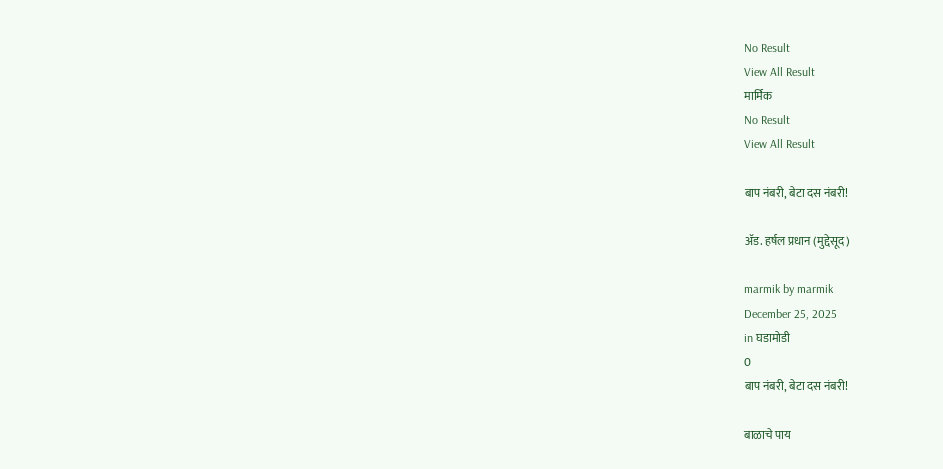No Result
View All Result
मार्मिक
No Result
View All Result

बाप नंबरी, बेटा दस नंबरी!

अ‍ॅड. हर्षल प्रधान (मुद्देसूद)

marmik by marmik
December 25, 2025
in घडामोडी
0
बाप नंबरी, बेटा दस नंबरी!

बाळाचे पाय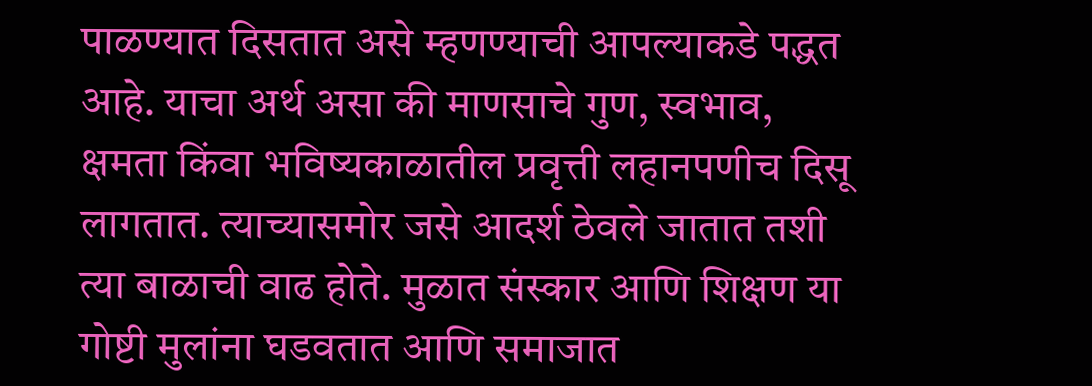पाळण्यात दिसतात असे म्हणण्याची आपल्याकडे पद्धत आहे. याचा अर्थ असा की माणसाचे गुण, स्वभाव, क्षमता किंवा भविष्यकाळातील प्रवृत्ती लहानपणीच दिसू लागतात. त्याच्यासमोर जसे आदर्श ठेवले जातात तशी त्या बाळाची वाढ होते. मुळात संस्कार आणि शिक्षण या गोष्टी मुलांना घडवतात आणि समाजात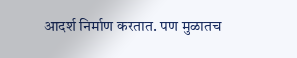आदर्श निर्माण करतात. पण मुळातच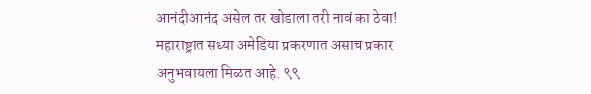आनंदीआनंद असेल तर खोडाला तरी नावं का ठेवा! महाराष्ट्रात सध्या अमेडिया प्रकरणात असाच प्रकार अनुभवायला मिळत आहे. ९९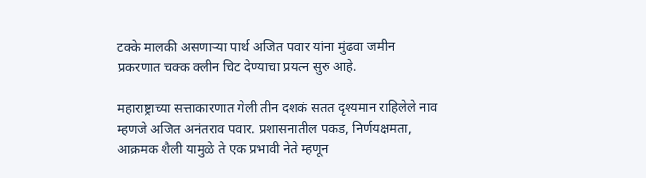टक्के मालकी असणार्‍या पार्थ अजित पवार यांना मुंढवा जमीन प्रकरणात चक्क क्लीन चिट देण्याचा प्रयत्न सुरु आहे.

महाराष्ट्राच्या सत्ताकारणात गेली तीन दशकं सतत दृश्यमान राहिलेले नाव म्हणजे अजित अनंतराव पवार. प्रशासनातील पकड, निर्णयक्षमता, आक्रमक शैली यामुळे ते एक प्रभावी नेते म्हणून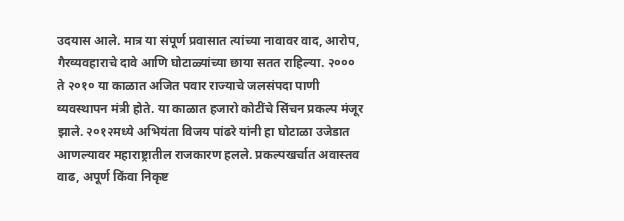उदयास आले. मात्र या संपूर्ण प्रवासात त्यांच्या नावावर वाद, आरोप, गैरव्यवहाराचे दावे आणि घोटाळ्यांच्या छाया सतत राहिल्या. २००० ते २०१० या काळात अजित पवार राज्याचे जलसंपदा पाणी व्यवस्थापन मंत्री होते. या काळात हजारो कोटींचे सिंचन प्रकल्प मंजूर झाले. २०१२मध्ये अभियंता विजय पांढरे यांनी हा घोटाळा उजेडात आणल्यावर महाराष्ट्रातील राजकारण हलले. प्रकल्पखर्चात अवास्तव वाढ, अपूर्ण किंवा निकृष्ट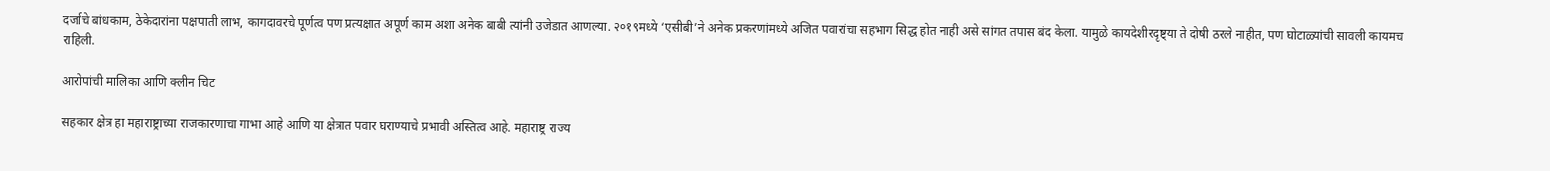दर्जाचे बांधकाम, ठेकेदारांना पक्षपाती लाभ, कागदावरचे पूर्णत्व पण प्रत्यक्षात अपूर्ण काम अशा अनेक बाबी त्यांनी उजेडात आणल्या. २०१९मध्ये ‘एसीबी’ने अनेक प्रकरणांमध्ये अजित पवारांचा सहभाग सिद्ध होत नाही असे सांगत तपास बंद केला. यामुळे कायदेशीरदृष्ट्या ते दोषी ठरले नाहीत, पण घोटाळ्यांची सावली कायमच राहिली.

आरोपांची मालिका आणि क्लीन चिट

सहकार क्षेत्र हा महाराष्ट्राच्या राजकारणाचा गाभा आहे आणि या क्षेत्रात पवार घराण्याचे प्रभावी अस्तित्व आहे. महाराष्ट्र राज्य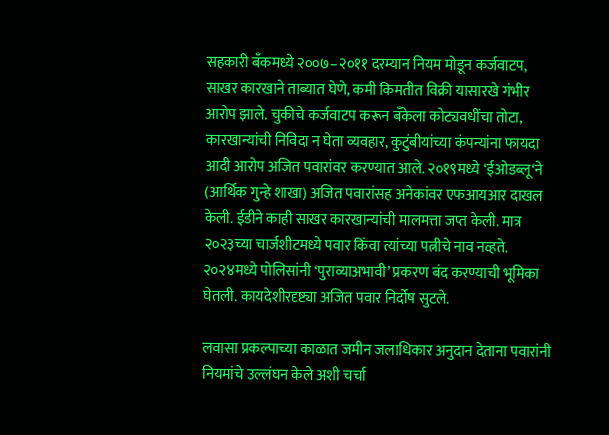सहकारी बँकमध्ये २००७–२०११ दरम्यान नियम मोडून कर्जवाटप, साखर कारखाने ताब्यात घेणे, कमी किमतीत विक्री यासारखे गंभीर आरोप झाले. चुकीचे कर्जवाटप करून बँकेला कोट्यवधींचा तोटा, कारखान्यांची निविदा न घेता व्यवहार, कुटुंबीयांच्या कंपन्यांना फायदा आदी आरोप अजित पवारांवर करण्यात आले. २०१९मध्ये ‘ईओडब्लू‘ने (आर्थिक गुन्हे शाखा) अजित पवारांसह अनेकांवर एफआयआर दाखल केली. ईडीने काही साखर कारखान्यांची मालमत्ता जप्त केली. मात्र २०२३च्या चार्जशीटमध्ये पवार किंवा त्यांच्या पत्नीचे नाव नव्हते. २०२४मध्ये पोलिसांनी ‘पुराव्याअभावी’ प्रकरण बंद करण्याची भूमिका घेतली. कायदेशीरदृष्ट्या अजित पवार निर्दोष सुटले.

लवासा प्रकल्पाच्या काळात जमीन जलाधिकार अनुदान देताना पवारांनी नियमांचे उल्लंघन केले अशी चर्चा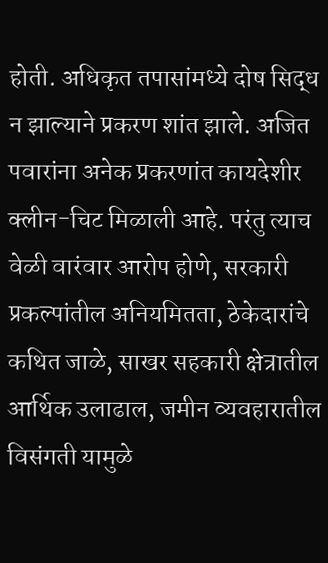होती. अधिकृत तपासांमध्ये दोष सिद्ध न झाल्याने प्रकरण शांत झाले. अजित पवारांना अनेक प्रकरणांत कायदेशीर क्लीन-चिट मिळाली आहे. परंतु त्याच वेळी वारंवार आरोप होणे, सरकारी प्रकल्पांतील अनियमितता, ठेकेदारांचे कथित जाळे, साखर सहकारी क्षेत्रातील आर्थिक उलाढाल, जमीन व्यवहारातील विसंगती यामुळे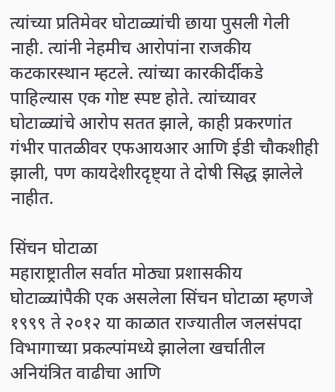त्यांच्या प्रतिमेवर घोटाळ्यांची छाया पुसली गेली नाही. त्यांनी नेहमीच आरोपांना राजकीय कटकारस्थान म्हटले. त्यांच्या कारकीर्दीकडे पाहिल्यास एक गोष्ट स्पष्ट होते. त्यांच्यावर घोटाळ्यांचे आरोप सतत झाले, काही प्रकरणांत गंभीर पातळीवर एफआयआर आणि ईडी चौकशीही झाली, पण कायदेशीरदृष्ट्या ते दोषी सिद्ध झालेले नाहीत.

सिंचन घोटाळा
महाराष्ट्रातील सर्वात मोठ्या प्रशासकीय घोटाळ्यांपैकी एक असलेला सिंचन घोटाळा म्हणजे १९९९ ते २०१२ या काळात राज्यातील जलसंपदा विभागाच्या प्रकल्पांमध्ये झालेला खर्चातील अनियंत्रित वाढीचा आणि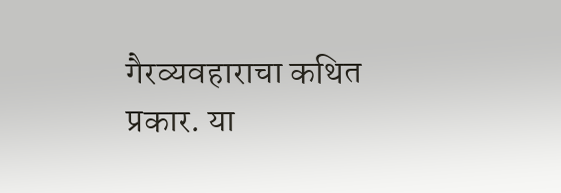गैरव्यवहाराचा कथित प्रकार. या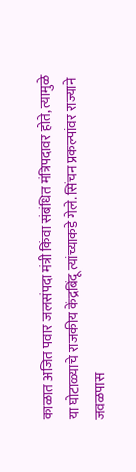काळात अजित पवार जलसंपदा मंत्री किंवा संबंधित मंत्रिपदावर होते, त्यामुळे या घोटाळ्याचे राजकीय केंद्रबिंदू त्यांच्याकडे गेले. सिंचन प्रकल्पांवर राज्याने जवळपास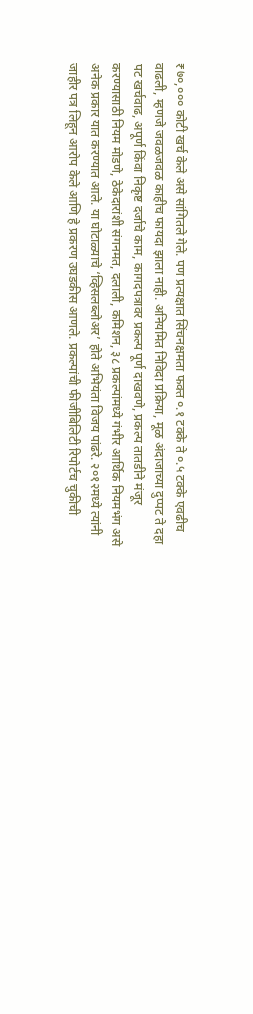₹७०,००० कोटी खर्च केले असे सांगितले गेले. पण प्रत्यक्षात सिंचनक्षमता फक्त ०.१ टक्के ते ०.५ टक्के एवढीच वाढली, म्हणजे जवळजवळ काहीच फायदा झाला नाही. अनियमित निविदा प्रक्रिया, मूळ अंदाजाच्या दुप्पट ते दहा पट खर्चवाढ, अपूर्ण किंवा निकृष्ट दर्जाचे काम, कागदपत्रावर प्रकल्प पूर्ण दाखवणे, प्रकल्प तातडीने मंजूर करण्यासाठी नियम मोडणे, ठेकेदारांशी संगनमत, दलाली, कमिशन, ३८ प्रकल्पांमध्ये गंभीर आर्थिक नियमभंग असे अनेक प्रकार यात करण्यात आले. या घोटाळ्याचे ‘व्हिसलब्लोअर’ होते अभियंता विजय पांढरे. २०१२मध्ये त्यांनी जाहीर पत्र लिहून आरोप केले आणि हे प्रकरण उघडकीस आणले. प्रकल्पांची फीजीबिलिटी रिपोर्टच चुकीची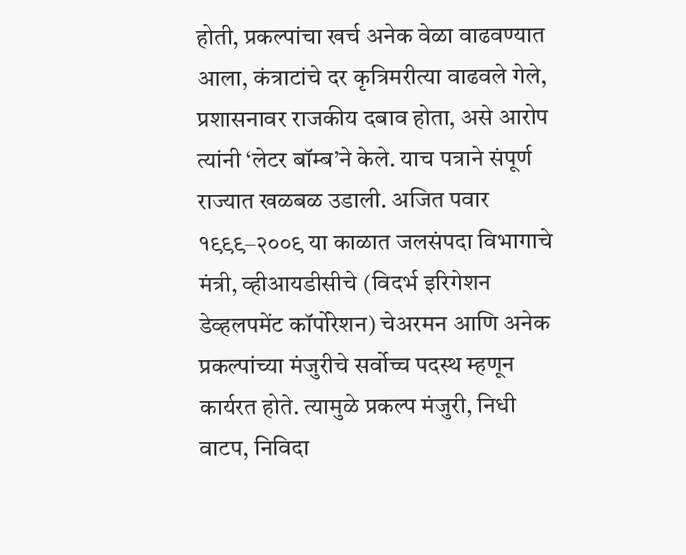होती, प्रकल्पांचा खर्च अनेक वेळा वाढवण्यात आला, कंत्राटांचे दर कृत्रिमरीत्या वाढवले गेले, प्रशासनावर राजकीय दबाव होता, असे आरोप त्यांनी ‘लेटर बॉम्ब’ने केले. याच पत्राने संपूर्ण राज्यात खळबळ उडाली. अजित पवार १९९९–२००९ या काळात जलसंपदा विभागाचे मंत्री, व्हीआयडीसीचे (विदर्भ इरिगेशन डेव्हलपमेंट कॉर्पोरेशन) चेअरमन आणि अनेक प्रकल्पांच्या मंजुरीचे सर्वोच्च पदस्थ म्हणून कार्यरत होते. त्यामुळे प्रकल्प मंजुरी, निधी वाटप, निविदा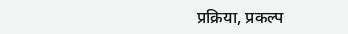प्रक्रिया, प्रकल्प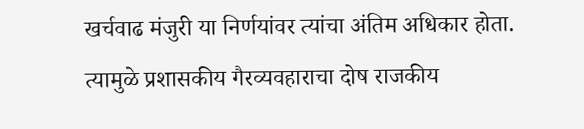खर्चवाढ मंजुरी या निर्णयांवर त्यांचा अंतिम अधिकार होता. त्यामुळे प्रशासकीय गैरव्यवहाराचा दोष राजकीय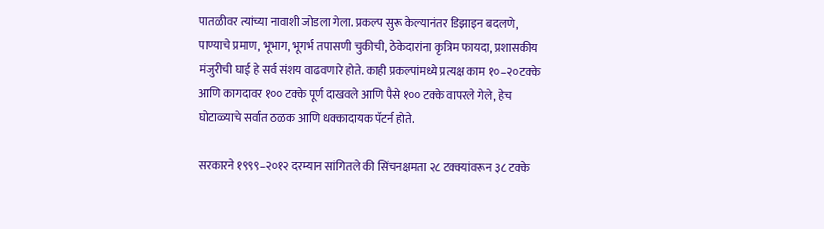पातळीवर त्यांच्या नावाशी जोडला गेला. प्रकल्प सुरू केल्यानंतर डिझाइन बदलणे, पाण्याचे प्रमाण, भूभाग, भूगर्भ तपासणी चुकीची, ठेकेदारांना कृत्रिम फायदा, प्रशासकीय मंजुरीची घाई हे सर्व संशय वाढवणारे होते. काही प्रकल्पांमध्ये प्रत्यक्ष काम १०–२०टक्के आणि कागदावर १०० टक्के पूर्ण दाखवले आणि पैसे १०० टक्के वापरले गेले, हेच घोटाळ्याचे सर्वात ठळक आणि धक्कादायक पॅटर्न होते.

सरकारने १९९९–२०१२ दरम्यान सांगितले की सिंचनक्षमता २८ टक्क्यांवरून ३८ टक्के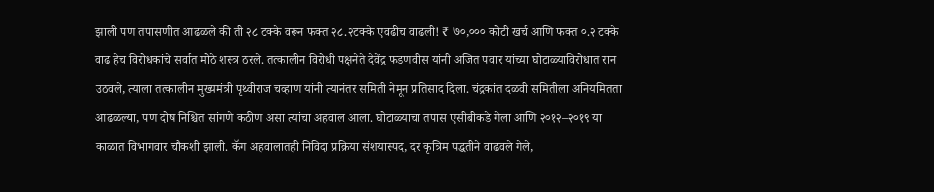झाली पण तपासणीत आढळले की ती २८ टक्के वरून फक्त २८.२टक्के एवढीच वाढली! ₹ ७०,००० कोटी खर्च आणि फक्त ०.२ टक्के वाढ हेच विरोधकांचे सर्वात मोठे शस्त्र ठरले. तत्कालीन विरोधी पक्षनेते देवेंद्र फडणवीस यांनी अजित पवार यांच्या घोटाळ्याविरोधात रान उठवले, त्याला तत्कालीन मुख्यमंत्री पृथ्वीराज चव्हाण यांनी त्यानंतर समिती नेमून प्रतिसाद दिला. चंद्रकांत दळवी समितीला अनियमितता आढळल्या, पण दोष निश्चित सांगणे कठीण असा त्यांचा अहवाल आला. घोटाळ्याचा तपास एसीबीकडे गेला आणि २०१२–२०१९ या काळात विभागवार चौकशी झाली. कॅग अहवालातही निविदा प्रक्रिया संशयास्पद, दर कृत्रिम पद्धतीने वाढवले गेले,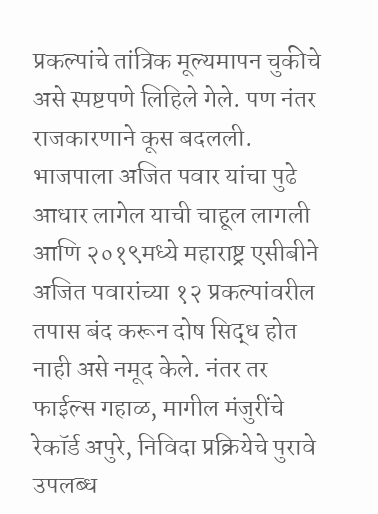प्रकल्पांचे तांत्रिक मूल्यमापन चुकीचे असे स्पष्टपणे लिहिले गेले. पण नंतर राजकारणाने कूस बदलली. भाजपाला अजित पवार यांचा पुढे आधार लागेल याची चाहूल लागली आणि २०१९मध्ये महाराष्ट्र एसीबीने अजित पवारांच्या १२ प्रकल्पांवरील तपास बंद करून दोष सिद्ध होत नाही असे नमूद केले. नंतर तर फाईल्स गहाळ, मागील मंजुरींचे रेकॉर्ड अपुरे, निविदा प्रक्रियेचे पुरावे उपलब्ध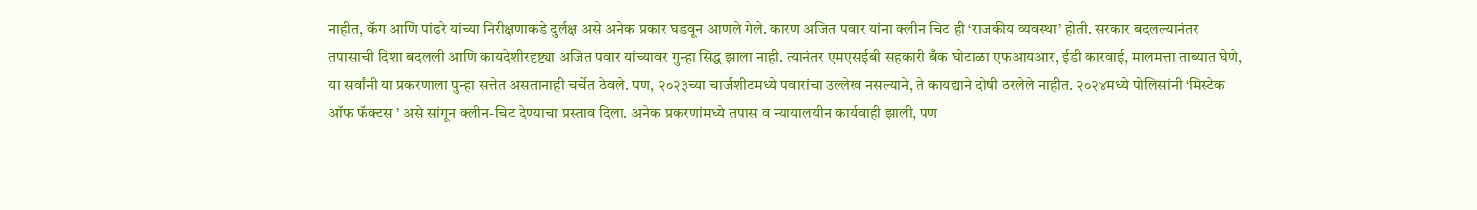नाहीत, कॅग आणि पांढरे यांच्या निरीक्षणाकडे दुर्लक्ष असे अनेक प्रकार घडवून आणले गेले. कारण अजित पवार यांना क्लीन चिट ही ‘राजकीय व्यवस्था’ होती. सरकार बदलल्यानंतर तपासाची दिशा बदलली आणि कायदेशीरदृष्ट्या अजित पवार यांच्यावर गुन्हा सिद्ध झाला नाही. त्यानंतर एमएसईबी सहकारी बँक घोटाळा एफआयआर, ईडी कारवाई, मालमत्ता ताब्यात घेणे, या सर्वांनी या प्रकरणाला पुन्हा सत्तेत असतानाही चर्चेत ठेवले. पण, २०२३च्या चार्जशीटमध्ये पवारांचा उल्लेख नसल्याने, ते कायद्याने दोषी ठरलेले नाहीत. २०२४मध्ये पोलिसांनी ‘मिस्टेक ऑफ फॅक्टस ’ असे सांगून क्लीन-चिट देण्याचा प्रस्ताव दिला. अनेक प्रकरणांमध्ये तपास व न्यायालयीन कार्यवाही झाली, पण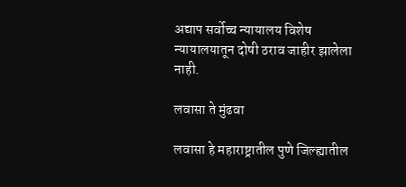अद्याप सर्वोच्च न्यायालय विशेष न्यायालयातून दोषी ठराव जाहीर झालेला नाही.

लवासा ते मुंढवा

लवासा हे महाराष्ट्रातील पुणे जिल्ह्यातील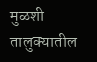मुळशी तालुक्यातील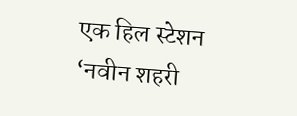एक हिल स्टेशन ‘नवीन शहरी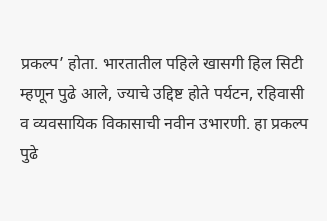प्रकल्प’ होता. भारतातील पहिले खासगी हिल सिटी म्हणून पुढे आले, ज्याचे उद्दिष्ट होते पर्यटन, रहिवासी व व्यवसायिक विकासाची नवीन उभारणी. हा प्रकल्प पुढे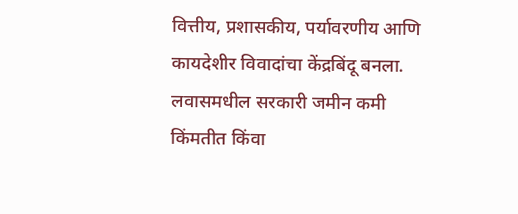वित्तीय, प्रशासकीय, पर्यावरणीय आणि कायदेशीर विवादांचा केंद्रबिंदू बनला. लवासमधील सरकारी जमीन कमी किंमतीत किंवा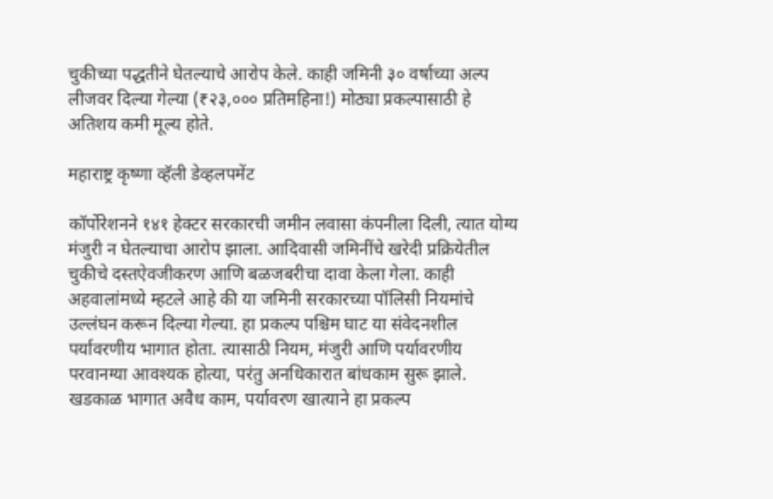चुकीच्या पद्धतीने घेतल्याचे आरोप केले. काही जमिनी ३० वर्षाच्या अल्प लीजवर दिल्या गेल्या (₹२३,००० प्रतिमहिना!) मोठ्या प्रकल्पासाठी हे अतिशय कमी मूल्य होते.

महाराष्ट्र कृष्णा व्हॅली डेव्हलपमेंट

कॉर्पोरेशनने १४१ हेक्टर सरकारची जमीन लवासा कंपनीला दिली, त्यात योग्य मंजुरी न घेतल्याचा आरोप झाला. आदिवासी जमिनींचे खरेदी प्रक्रियेतील चुकीचे दस्तऐवजीकरण आणि बळजबरीचा दावा केला गेला. काही अहवालांमध्ये म्हटले आहे की या जमिनी सरकारच्या पॉलिसी नियमांचे उल्लंघन करून दिल्या गेल्या. हा प्रकल्प पश्चिम घाट या संवेदनशील पर्यावरणीय भागात होता. त्यासाठी नियम, मंजुरी आणि पर्यावरणीय परवानग्या आवश्यक होत्या, परंतु अनधिकारात बांधकाम सुरू झाले. खडकाळ भागात अवैध काम, पर्यावरण खात्याने हा प्रकल्प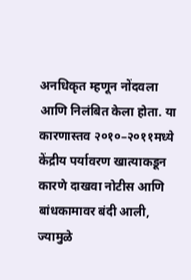अनधिकृत म्हणून नोंदवला आणि निलंबित केला होता. या कारणास्तव २०१०–२०११मध्ये केंद्रीय पर्यावरण खात्याकडून कारणे दाखवा नोटीस आणि बांधकामावर बंदी आली, ज्यामुळे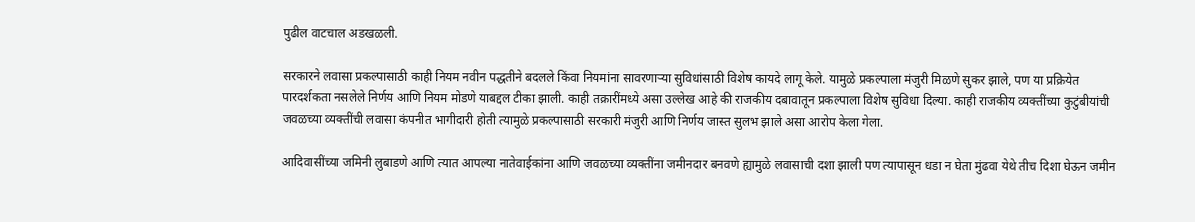पुढील वाटचाल अडखळली.

सरकारने लवासा प्रकल्पासाठी काही नियम नवीन पद्धतीने बदलले किंवा नियमांना सावरणार्‍या सुविधांसाठी विशेष कायदे लागू केले. यामुळे प्रकल्पाला मंजुरी मिळणे सुकर झाले, पण या प्रक्रियेत पारदर्शकता नसलेले निर्णय आणि नियम मोडणे याबद्दल टीका झाली. काही तक्रारींमध्ये असा उल्लेख आहे की राजकीय दबावातून प्रकल्पाला विशेष सुविधा दिल्या. काही राजकीय व्यक्तींच्या कुटुंबीयांची जवळच्या व्यक्तींची लवासा कंपनीत भागीदारी होती त्यामुळे प्रकल्पासाठी सरकारी मंजुरी आणि निर्णय जास्त सुलभ झाले असा आरोप केला गेला.

आदिवासींच्या जमिनी लुबाडणे आणि त्यात आपल्या नातेवाईकांना आणि जवळच्या व्यक्तींना जमीनदार बनवणे ह्यामुळे लवासाची दशा झाली पण त्यापासून धडा न घेता मुंढवा येथे तीच दिशा घेऊन जमीन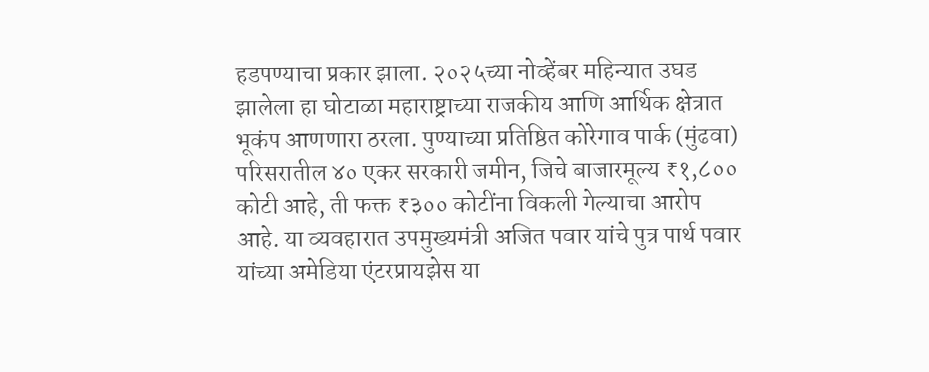हडपण्याचा प्रकार झाला. २०२५च्या नोव्हेंबर महिन्यात उघड झालेला हा घोटाळा महाराष्ट्राच्या राजकीय आणि आर्थिक क्षेत्रात भूकंप आणणारा ठरला. पुण्याच्या प्रतिष्ठित कोरेगाव पार्क (मुंढवा) परिसरातील ४० एकर सरकारी जमीन, जिचे बाजारमूल्य ₹१,८०० कोटी आहे, ती फक्त ₹३०० कोटींना विकली गेल्याचा आरोप आहे. या व्यवहारात उपमुख्यमंत्री अजित पवार यांचे पुत्र पार्थ पवार यांच्या अमेडिया एंटरप्रायझेस या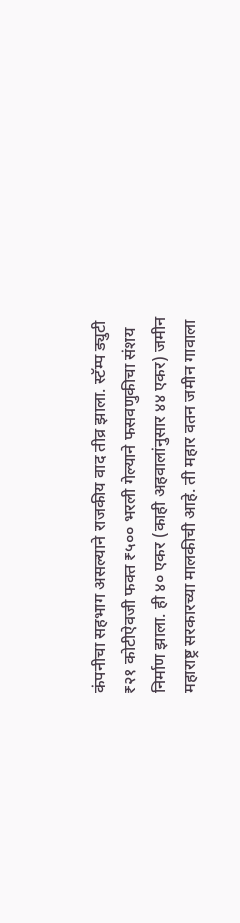कंपनीचा सहभाग असल्याने राजकीय वाद तीव्र झाला. स्टॅम्प ड्युटी ₹२१ कोटीऐवजी फक्त ₹५०० भरली गेल्याने फसवणुकीचा संशय निर्माण झाला. ही ४० एकर (काही अहवालांनुसार ४४ एकर) जमीन महाराष्ट्र सरकारच्या मालकीची आहे. ती महार वतन जमीन गावाला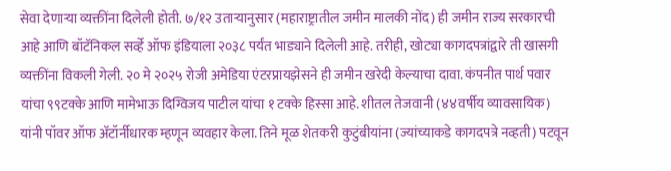सेवा देणार्‍या व्यक्तींना दिलेली होती. ७/१२ उतार्‍यानुसार (महाराष्ट्रातील जमीन मालकी नोंद) ही जमीन राज्य सरकारची आहे आणि बॉटॅनिकल सर्व्हे ऑफ इंडियाला २०३८ पर्यंत भाड्याने दिलेली आहे. तरीही, खोट्या कागदपत्रांद्वारे ती खासगी व्यक्तींना विकली गेली. २० मे २०२५ रोजी अमेडिया एंटरप्रायझेसने ही जमीन खरेदी केल्याचा दावा. कंपनीत पार्थ पवार यांचा ९९टक्के आणि मामेभाऊ दिग्विजय पाटील यांचा १ टक्के हिस्सा आहे. शीतल तेजवानी (४४वर्षीय व्यावसायिक) यांनी पॉवर ऑफ अ‍ॅटॉर्नीधारक म्हणून व्यवहार केला. तिने मूळ शेतकरी कुटुंबीयांना (ज्यांच्याकडे कागदपत्रे नव्हती) पटवून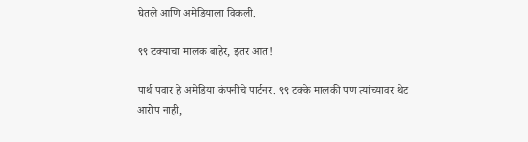घेतले आणि अमेडियाला विकली.

९९ टक्याचा मालक बाहेर, इतर आत!

पार्थ पवार हे अमेडिया कंपनीचे पार्टनर. ९९ टक्के मालकी पण त्यांच्यावर थेट आरोप नाही,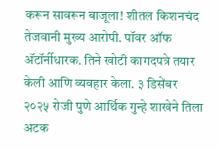करून सावरून बाजूला! शीतल किशनचंद तेजवानी मुख्य आरोपी. पॉवर ऑफ अ‍ॅटॉर्नीधारक. तिने खोटी कागदपत्रे तयार केली आणि व्यवहार केला. ३ डिसेंबर २०२५ रोजी पुणे आर्थिक गुन्हे शाखेने तिला अटक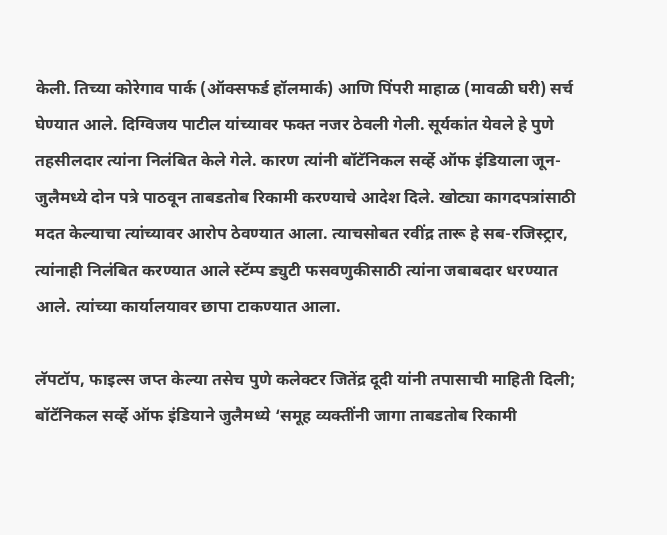केली. तिच्या कोरेगाव पार्क (ऑक्सफर्ड हॉलमार्क) आणि पिंपरी माहाळ (मावळी घरी) सर्च घेण्यात आले. दिग्विजय पाटील यांच्यावर फक्त नजर ठेवली गेली. सूर्यकांत येवले हे पुणे तहसीलदार त्यांना निलंबित केले गेले. कारण त्यांनी बॉटॅनिकल सर्व्हे ऑफ इंडियाला जून-जुलैमध्ये दोन पत्रे पाठवून ताबडतोब रिकामी करण्याचे आदेश दिले. खोट्या कागदपत्रांसाठी मदत केल्याचा त्यांच्यावर आरोप ठेवण्यात आला. त्याचसोबत रवींद्र तारू हे सब-रजिस्ट्रार, त्यांनाही निलंबित करण्यात आले स्टॅम्प ड्युटी फसवणुकीसाठी त्यांना जबाबदार धरण्यात आले. त्यांच्या कार्यालयावर छापा टाकण्यात आला.

लॅपटॉप, फाइल्स जप्त केल्या तसेच पुणे कलेक्टर जितेंद्र दूदी यांनी तपासाची माहिती दिली; बॉटॅनिकल सर्व्हे ऑफ इंडियाने जुलैमध्ये ‘समूह व्यक्तींनी जागा ताबडतोब रिकामी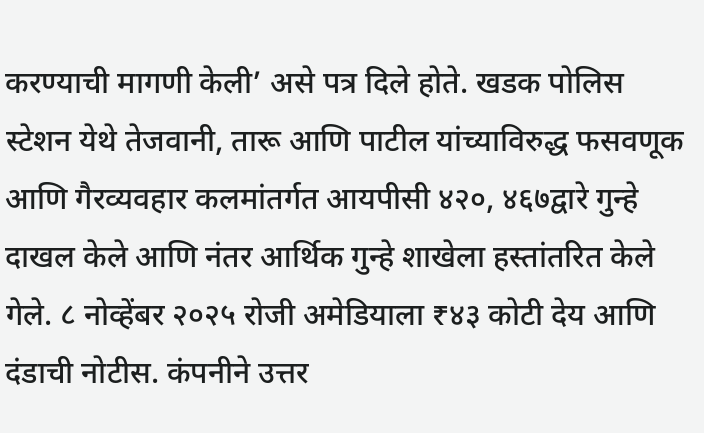करण्याची मागणी केली’ असे पत्र दिले होते. खडक पोलिस स्टेशन येथे तेजवानी, तारू आणि पाटील यांच्याविरुद्ध फसवणूक आणि गैरव्यवहार कलमांतर्गत आयपीसी ४२०, ४६७द्वारे गुन्हे दाखल केले आणि नंतर आर्थिक गुन्हे शाखेला हस्तांतरित केले गेले. ८ नोव्हेंबर २०२५ रोजी अमेडियाला ₹४३ कोटी देय आणि दंडाची नोटीस. कंपनीने उत्तर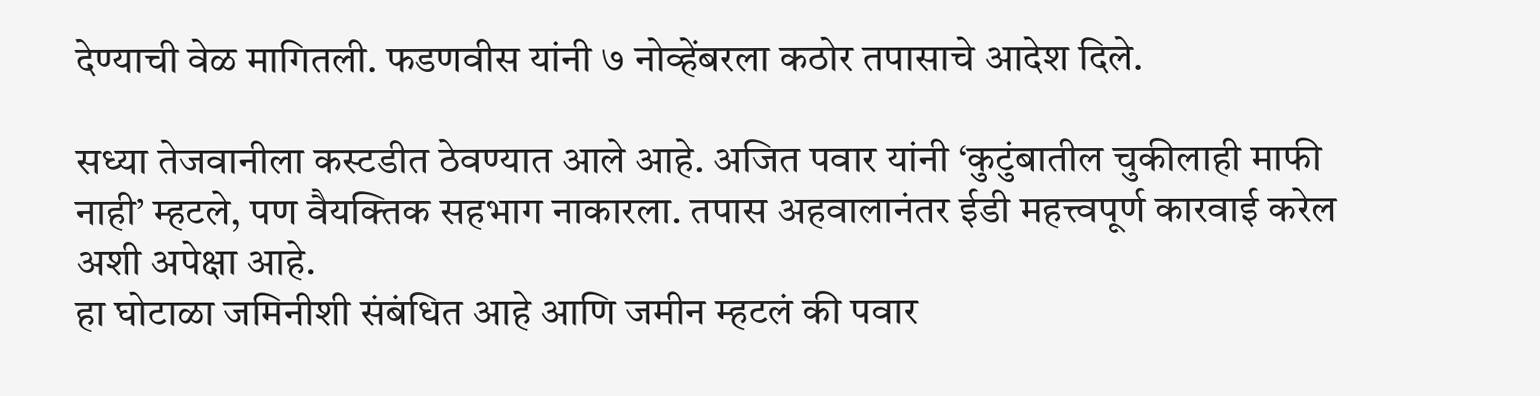देण्याची वेळ मागितली. फडणवीस यांनी ७ नोव्हेंबरला कठोर तपासाचे आदेश दिले.

सध्या तेजवानीला कस्टडीत ठेवण्यात आले आहे. अजित पवार यांनी ‘कुटुंबातील चुकीलाही माफी नाही’ म्हटले, पण वैयक्तिक सहभाग नाकारला. तपास अहवालानंतर ईडी महत्त्वपूर्ण कारवाई करेल अशी अपेक्षा आहे.
हा घोटाळा जमिनीशी संबंधित आहे आणि जमीन म्हटलं की पवार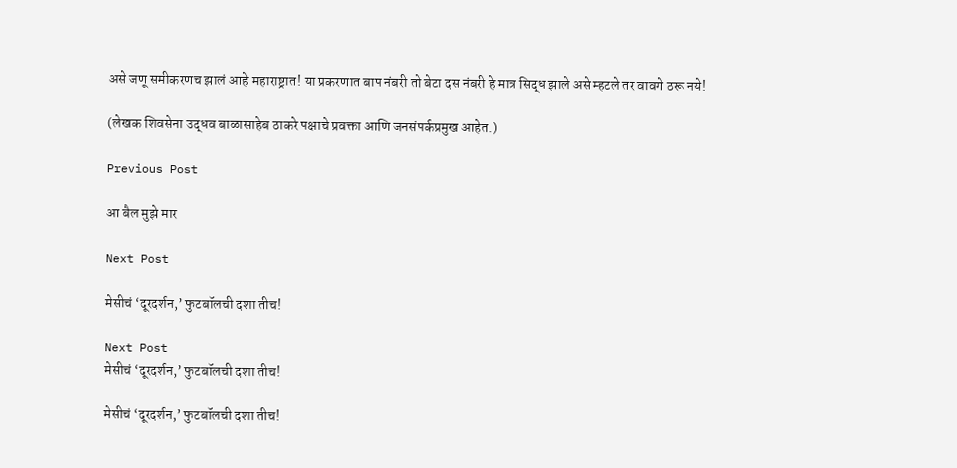असे जणू समीकरणच झालं आहे महाराष्ट्रात! या प्रकरणात बाप नंबरी तो बेटा दस नंबरी हे मात्र सिद्ध झाले असे म्हटले तर वावगे ठरू नये!

(लेखक शिवसेना उद्धव बाळासाहेब ठाकरे पक्षाचे प्रवक्ता आणि जनसंपर्कप्रमुख आहेत.)

Previous Post

आ बैल मुझे मार

Next Post

मेसीचं ‘दूरदर्शन,’ फुटबॉलची दशा तीच!

Next Post
मेसीचं ‘दूरदर्शन,’ फुटबॉलची दशा तीच!

मेसीचं ‘दूरदर्शन,’ फुटबॉलची दशा तीच!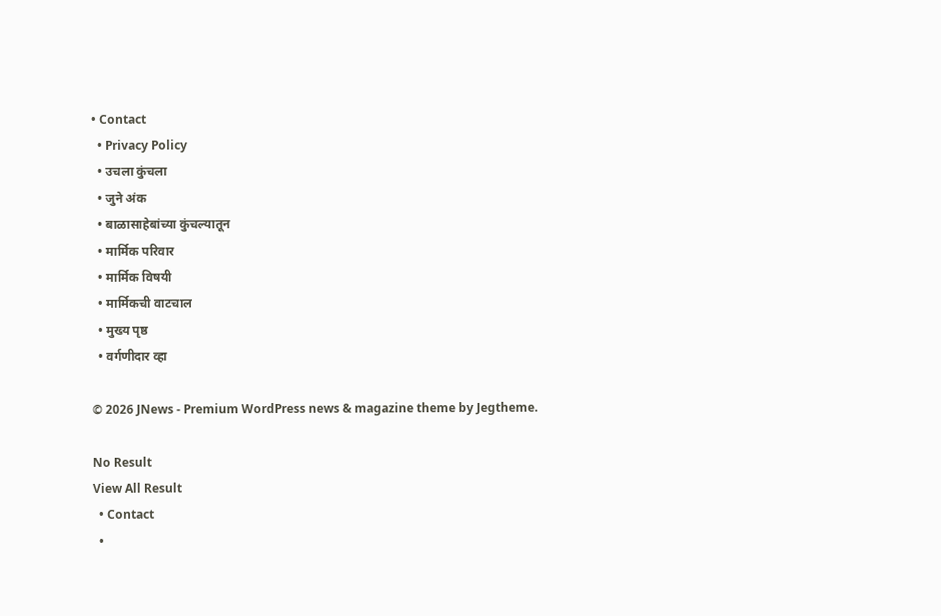• Contact
  • Privacy Policy
  • उचला कुंचला
  • जुने अंक
  • बाळासाहेबांच्या कुंचल्यातून
  • मार्मिक परिवार
  • मार्मिक विषयी
  • मार्मिकची वाटचाल
  • मुख्य पृष्ठ
  • वर्गणीदार व्हा

© 2026 JNews - Premium WordPress news & magazine theme by Jegtheme.

No Result
View All Result
  • Contact
  •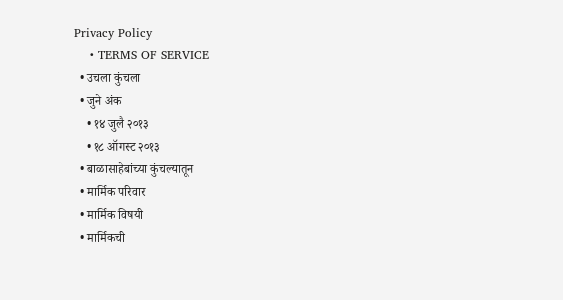Privacy Policy
    • TERMS OF SERVICE
  • उचला कुंचला
  • जुने अंक
    • १४ जुलै २०१३
    • १८ ऑगस्ट २०१३
  • बाळासाहेबांच्या कुंचल्यातून
  • मार्मिक परिवार
  • मार्मिक विषयी
  • मार्मिकची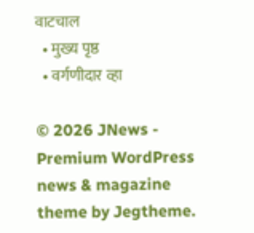वाटचाल
  • मुख्य पृष्ठ
  • वर्गणीदार व्हा

© 2026 JNews - Premium WordPress news & magazine theme by Jegtheme.